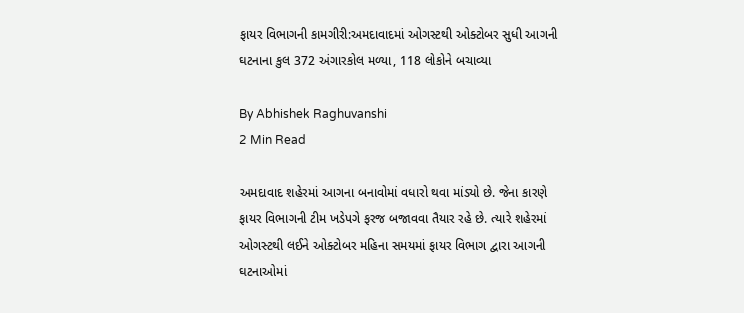ફાયર વિભાગની કામગીરી:અમદાવાદમાં ઓગસ્ટથી ઓક્ટોબર સુધી આગની ઘટનાના કુલ 372 અંગારકોલ મળ્યા, 118 લોકોને બચાવ્યા

By Abhishek Raghuvanshi
2 Min Read

અમદાવાદ શહેરમાં આગના બનાવોમાં વધારો થવા માંડ્યો છે. જેના કારણે ફાયર વિભાગની ટીમ ખડેપગે ફરજ બજાવવા તૈયાર રહે છે. ત્યારે શહેરમાં ઓગસ્ટથી લઈને ઓક્ટોબર મહિના સમયમાં ફાયર વિભાગ દ્વારા આગની ઘટનાઓમાં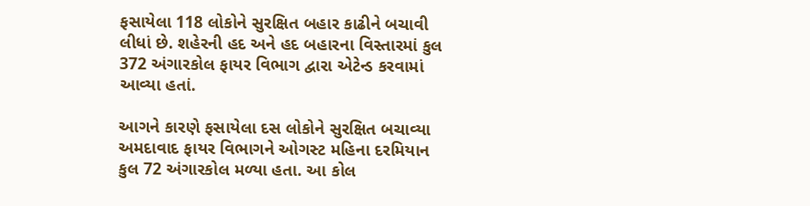ફસાયેલા 118 લોકોને સુરક્ષિત બહાર કાઢીને બચાવી લીધાં છે. શહેરની હદ અને હદ બહારના વિસ્તારમાં કુલ 372 અંગારકોલ ફાયર વિભાગ દ્વારા એટેન્ડ કરવામાં આવ્યા હતાં.

આગને કારણે ફસાયેલા દસ લોકોને સુરક્ષિત બચાવ્યા
અમદાવાદ ફાયર વિભાગને ઓગસ્ટ મહિના દરમિયાન કુલ 72 અંગારકોલ મળ્યા હતા. આ કોલ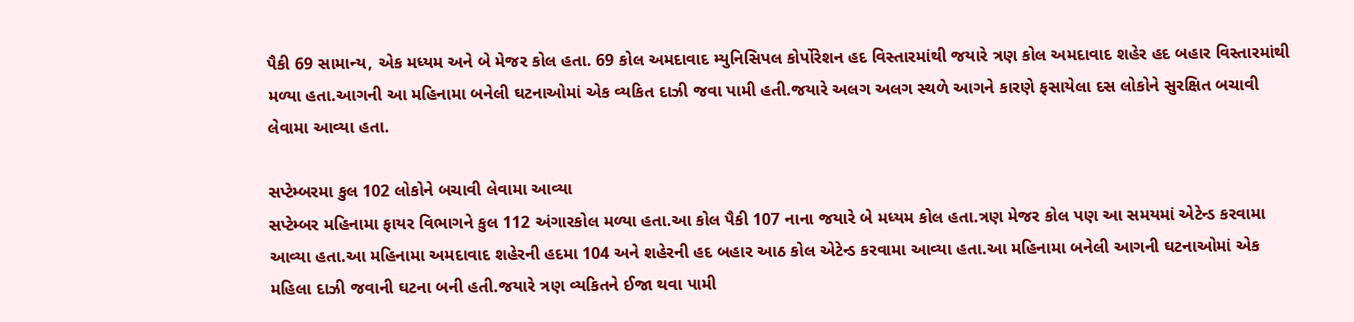પૈકી 69 સામાન્ય, એક મધ્યમ અને બે મેજર કોલ હતા. 69 કોલ અમદાવાદ મ્યુનિસિપલ કોર્પોરેશન હદ વિસ્તારમાંથી જયારે ત્રણ કોલ અમદાવાદ શહેર હદ બહાર વિસ્તારમાંથી મળ્યા હતા.આગની આ મહિનામા બનેલી ઘટનાઓમાં એક વ્યકિત દાઝી જવા પામી હતી.જયારે અલગ અલગ સ્થળે આગને કારણે ફસાયેલા દસ લોકોને સુરક્ષિત બચાવી લેવામા આવ્યા હતા.

સપ્ટેમ્બરમા કુલ 102 લોકોને બચાવી લેવામા આવ્યા
સપ્ટેમ્બર મહિનામા ફાયર વિભાગને કુલ 112 અંગારકોલ મળ્યા હતા.આ કોલ પૈકી 107 નાના જયારે બે મધ્યમ કોલ હતા.ત્રણ મેજર કોલ પણ આ સમયમાં એટેન્ડ કરવામા આવ્યા હતા.આ મહિનામા અમદાવાદ શહેરની હદમા 104 અને શહેરની હદ બહાર આઠ કોલ એટેન્ડ કરવામા આવ્યા હતા.આ મહિનામા બનેલી આગની ઘટનાઓમાં એક મહિલા દાઝી જવાની ઘટના બની હતી.જયારે ત્રણ વ્યકિતને ઈજા થવા પામી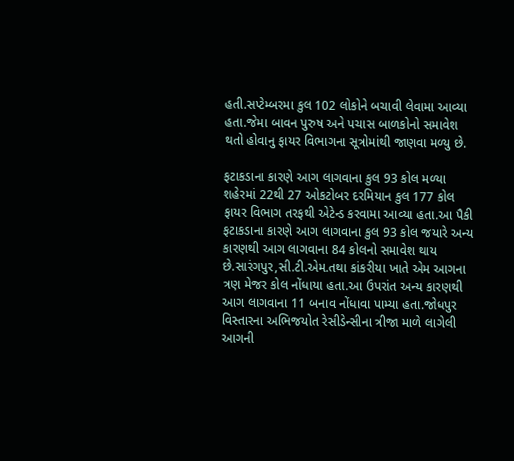હતી.સપ્ટેમ્બરમા કુલ 102 લોકોને બચાવી લેવામા આવ્યા હતા.જેમા બાવન પુરુષ અને પચાસ બાળકોનો સમાવેશ થતો હોવાનુ ફાયર વિભાગના સૂત્રોમાંથી જાણવા મળ્યુ છે.

ફટાકડાના કારણે આગ લાગવાના કુલ 93 કોલ મળ્યા
શહેરમાં 22થી 27 ઓકટોબર દરમિયાન કુલ 177 કોલ ફાયર વિભાગ તરફથી એટેન્ડ કરવામા આવ્યા હતા.આ પૈકી ફટાકડાના કારણે આગ લાગવાના કુલ 93 કોલ જયારે અન્ય કારણથી આગ લાગવાના 84 કોલનો સમાવેશ થાય છે.સારંગપુર,સી.ટી.એમ.તથા કાંકરીયા ખાતે એમ આગના ત્રણ મેજર કોલ નોંધાયા હતા.આ ઉપરાંત અન્ય કારણથી આગ લાગવાના 11 બનાવ નોંધાવા પામ્યા હતા.જોધપુર વિસ્તારના અભિજયોત રેસીડેન્સીના ત્રીજા માળે લાગેલી આગની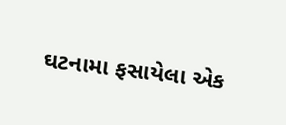ઘટનામા ફસાયેલા એક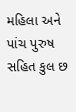મહિલા અને પાંચ પુરુષ સહિત કુલ છ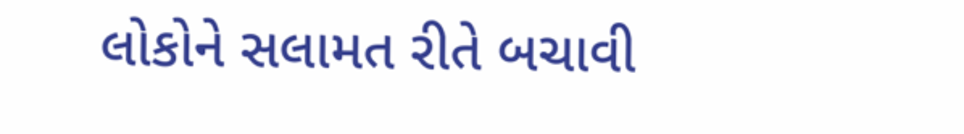લોકોને સલામત રીતે બચાવી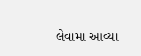લેવામા આવ્યા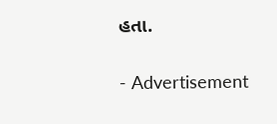હતા.

- Advertisement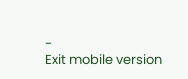-
Exit mobile version